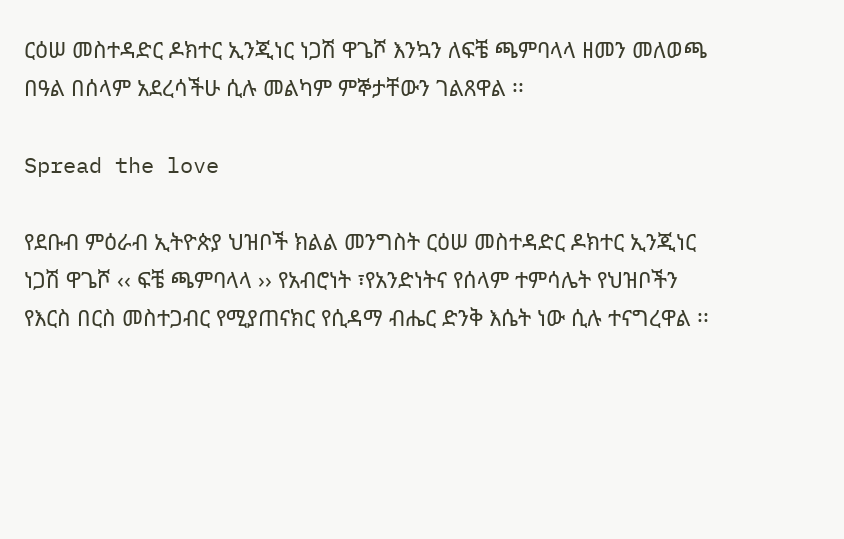ርዕሠ መስተዳድር ዶክተር ኢንጂነር ነጋሽ ዋጌሾ እንኳን ለፍቼ ጫምባላላ ዘመን መለወጫ በዓል በሰላም አደረሳችሁ ሲሉ መልካም ምኞታቸውን ገልጸዋል ፡፡

Spread the love

የደቡብ ምዕራብ ኢትዮጵያ ህዝቦች ክልል መንግስት ርዕሠ መስተዳድር ዶክተር ኢንጂነር ነጋሽ ዋጌሾ ‹‹ ፍቼ ጫምባላላ ›› የአብሮነት ፣የአንድነትና የሰላም ተምሳሌት የህዝቦችን የእርስ በርስ መስተጋብር የሚያጠናክር የሲዳማ ብሔር ድንቅ እሴት ነው ሲሉ ተናግረዋል ፡፡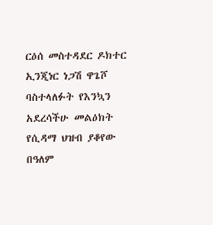ርዕሰ መስተዳደር ዶክተር ኢንጂነር ነጋሽ ዋጌሾ ባስተላለፉት የእንኳን አደረሳችሁ መልዕክት የሲዳማ ህዝብ ያቆየው በዓለም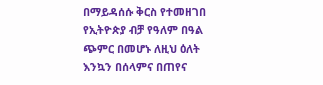በማይዳሰሱ ቅርስ የተመዘገበ የኢትዮጵያ ብቻ የዓለም በዓል ጭምር በመሆኑ ለዚህ ዕለት እንኳን በሰላምና በጠየና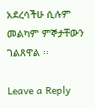አደረሳችሁ ሲሉም መልካም ምኞታቸውን ገልጸዋል ፡፡

Leave a Reply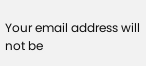Your email address will not be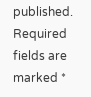published. Required fields are marked *